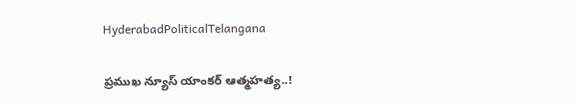HyderabadPoliticalTelangana

ప్రముఖ న్యూస్‌ యాంకర్‌ ఆత్మహత్య..!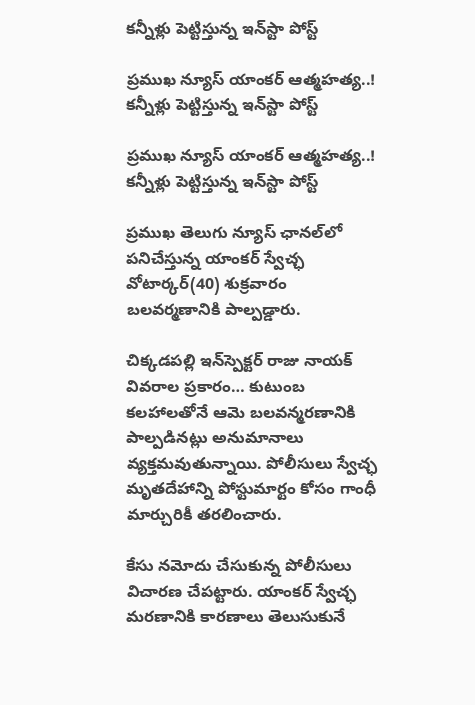కన్నీళ్లు పెట్టిస్తున్న ఇన్‌స్టా పోస్ట్‌

ప్రముఖ న్యూస్‌ యాంకర్‌ ఆత్మహత్య..! కన్నీళ్లు పెట్టిస్తున్న ఇన్‌స్టా పోస్ట్‌

ప్రముఖ న్యూస్‌ యాంకర్‌ ఆత్మహత్య..! కన్నీళ్లు పెట్టిస్తున్న ఇన్‌స్టా పోస్ట్‌

ప్రముఖ తెలుగు న్యూస్‌ ఛానల్‌లో పనిచేస్తున్న యాంకర్‌ స్వేచ్ఛ వోటార్కర్‌(40) శుక్రవారం బలవర్మణానికి పాల్పడ్డారు.

చిక్కడపల్లి ఇన్‌స్పెక్టర్‌ రాజు నాయక్‌ వివరాల ప్రకారం… కుటుంబ కలహాలతోనే ఆమె బలవన్మరణానికి పాల్పడినట్లు అనుమానాలు వ్యక్తమవుతున్నాయి. పోలీసులు స్వేచ్ఛ మృతదేహాన్ని పోస్టుమార్టం కోసం గాంధీ మార్చురికీ తరలించారు.

కేసు నమోదు చేసుకున్న పోలీసులు విచారణ చేపట్టారు. యాంకర్ స్వేచ్ఛ మరణానికి కారణాలు తెలుసుకునే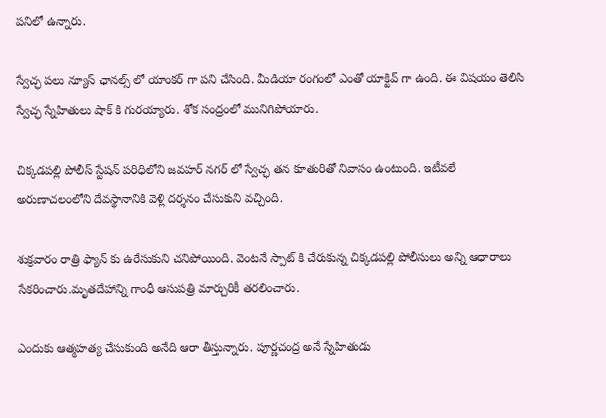పనిలో ఉన్నారు.

స్వేచ్ఛ పలు న్యూస్ ఛానల్స్ లో యాంకర్ గా పని చేసింది. మీడియా రంగంలో ఎంతో యాక్టివ్ గా ఉంది. ఈ విషయం తెలిసి స్వేచ్ఛ స్నేహితులు షాక్ కి గురయ్యారు. శోక సంద్రంలో మునిగిపోయారు.

చిక్కడపల్లి పోలీస్ స్టేషన్ పరిధిలోని జవహర్ నగర్ లో స్వేచ్ఛ తన కూతురితో నివాసం ఉంటుంది. ఇటీవలే అరుణాచలంలోని దేవస్థానానికి వెళ్లి దర్శనం చేసుకుని వచ్చింది.

శుక్రవారం రాత్రి ఫ్యాన్ కు ఉరేసుకుని చనిపోయింది. వెంటనే స్పాట్ కి చేరుకున్న చిక్కడపల్లి పోలీసులు అన్ని ఆధారాలు సేకరించారు.మృతదేహాన్ని గాంధీ ఆసుపత్రి మార్చురికీ తరలించారు.

ఎందుకు ఆత్మహత్య చేసుకుంది అనేది ఆరా తీస్తున్నారు. పూర్ణచంద్ర అనే స్నేహితుడు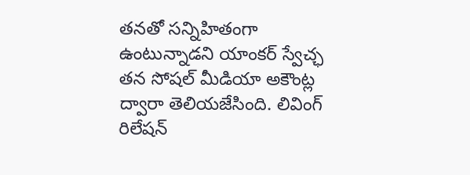తనతో సన్నిహితంగా ఉంటున్నాడని యాంకర్ స్వేచ్ఛ తన సోషల్ మీడియా అకౌంట్ల ద్వారా తెలియజేసింది. లివింగ్ రిలేషన్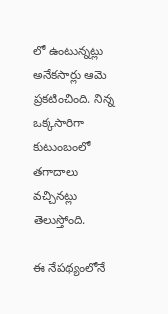లో ఉంటున్నట్లు అనేకసార్లు ఆమె ప్రకటించింది. నిన్న ఒక్కసారిగా కుటుంబంలో తగాదాలు వచ్చినట్లు తెలుస్తోంది.

ఈ నేపథ్యంలోనే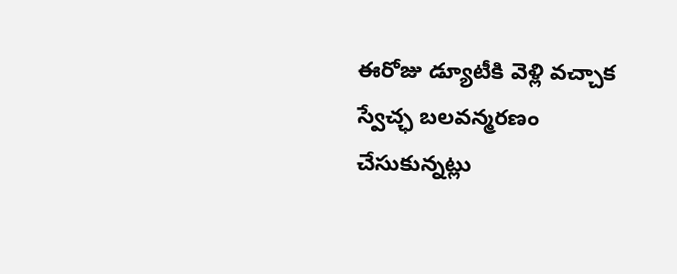ఈరోజు డ్యూటీకి వెళ్లి వచ్చాక స్వేచ్ఛ బలవన్మరణం చేసుకున్నట్లు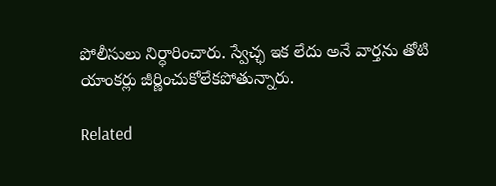పోలీసులు నిర్ధారించారు. స్వేచ్ఛ ఇక లేదు అనే వార్తను తోటి యాంకర్లు జీర్ణించుకోలేకపోతున్నారు.

Related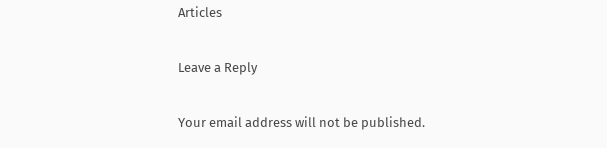Articles

Leave a Reply

Your email address will not be published.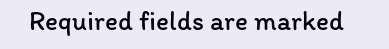Required fields are marked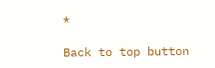*

Back to top button